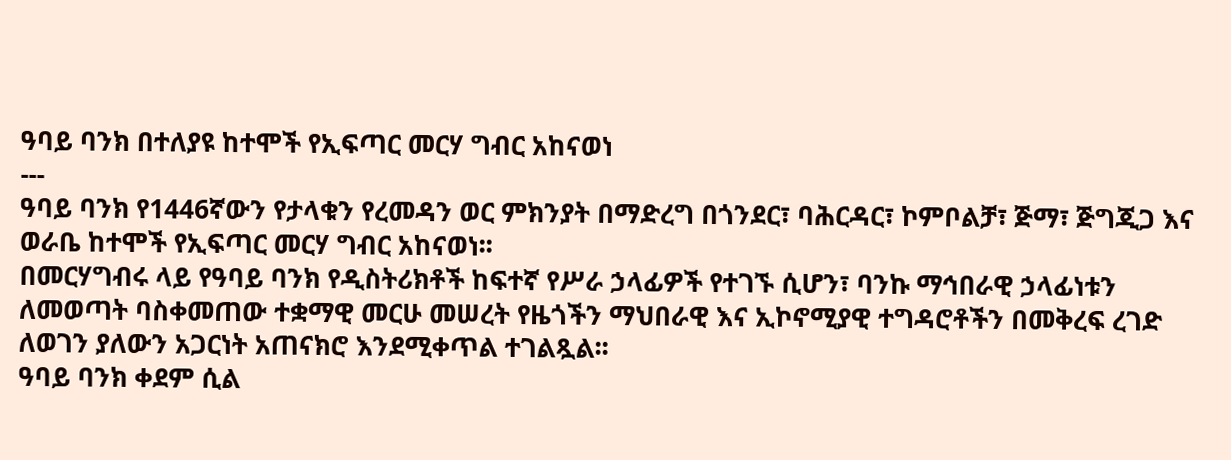ዓባይ ባንክ በተለያዩ ከተሞች የኢፍጣር መርሃ ግብር አከናወነ
---
ዓባይ ባንክ የ1446ኛውን የታላቁን የረመዳን ወር ምክንያት በማድረግ በጎንደር፣ ባሕርዳር፣ ኮምቦልቻ፣ ጅማ፣ ጅግጂጋ እና ወራቤ ከተሞች የኢፍጣር መርሃ ግብር አከናወነ፡፡
በመርሃግብሩ ላይ የዓባይ ባንክ የዲስትሪክቶች ከፍተኛ የሥራ ኃላፊዎች የተገኙ ሲሆን፣ ባንኩ ማኅበራዊ ኃላፊነቱን ለመወጣት ባስቀመጠው ተቋማዊ መርሁ መሠረት የዜጎችን ማህበራዊ እና ኢኮኖሚያዊ ተግዳሮቶችን በመቅረፍ ረገድ ለወገን ያለውን አጋርነት አጠናክሮ እንደሚቀጥል ተገልጿል፡፡
ዓባይ ባንክ ቀደም ሲል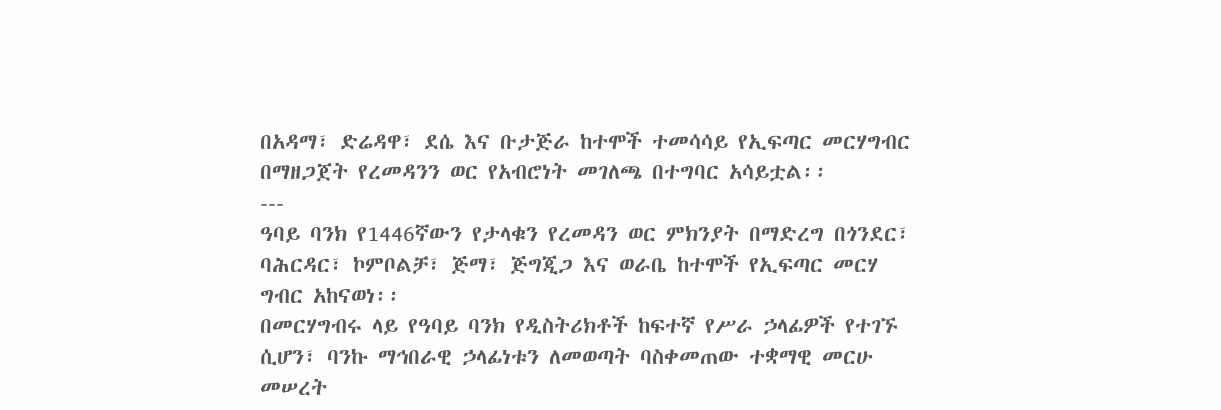በአዳማ፣ ድሬዳዋ፣ ደሴ እና ቡታጅራ ከተሞች ተመሳሳይ የኢፍጣር መርሃግብር በማዘጋጀት የረመዳንን ወር የአብሮነት መገለጫ በተግባር አሳይቷል፡፡
---
ዓባይ ባንክ የ1446ኛውን የታላቁን የረመዳን ወር ምክንያት በማድረግ በጎንደር፣ ባሕርዳር፣ ኮምቦልቻ፣ ጅማ፣ ጅግጂጋ እና ወራቤ ከተሞች የኢፍጣር መርሃ ግብር አከናወነ፡፡
በመርሃግብሩ ላይ የዓባይ ባንክ የዲስትሪክቶች ከፍተኛ የሥራ ኃላፊዎች የተገኙ ሲሆን፣ ባንኩ ማኅበራዊ ኃላፊነቱን ለመወጣት ባስቀመጠው ተቋማዊ መርሁ መሠረት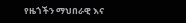የዜጎችን ማህበራዊ እና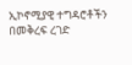ኢኮኖሚያዊ ተግዳሮቶችን በመቅረፍ ረገድ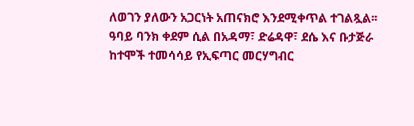ለወገን ያለውን አጋርነት አጠናክሮ እንደሚቀጥል ተገልጿል፡፡
ዓባይ ባንክ ቀደም ሲል በአዳማ፣ ድሬዳዋ፣ ደሴ እና ቡታጅራ ከተሞች ተመሳሳይ የኢፍጣር መርሃግብር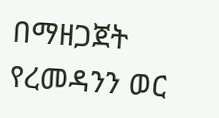በማዘጋጀት የረመዳንን ወር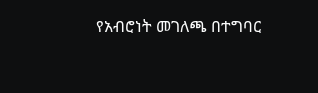የአብሮነት መገለጫ በተግባር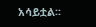አሳይቷል፡፡